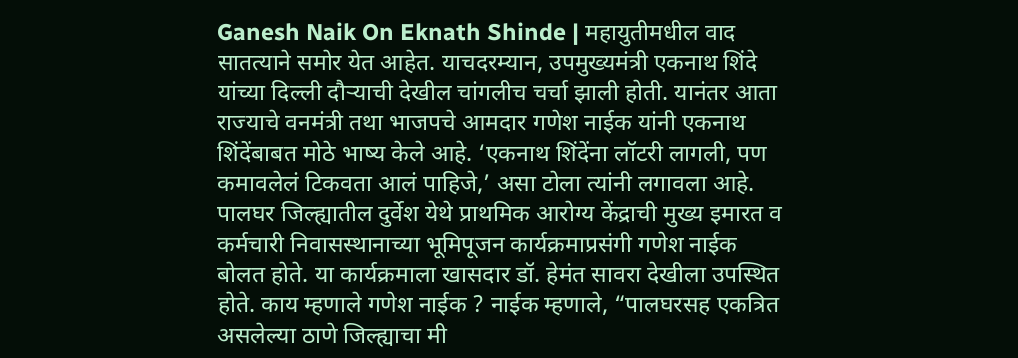Ganesh Naik On Eknath Shinde | महायुतीमधील वाद सातत्याने समोर येत आहेत. याचदरम्यान, उपमुख्यमंत्री एकनाथ शिंदे यांच्या दिल्ली दौऱ्याची देखील चांगलीच चर्चा झाली होती. यानंतर आता राज्याचे वनमंत्री तथा भाजपचे आमदार गणेश नाईक यांनी एकनाथ शिंदेंबाबत मोठे भाष्य केले आहे. ‘एकनाथ शिंदेंना लॉटरी लागली, पण कमावलेलं टिकवता आलं पाहिजे,’ असा टोला त्यांनी लगावला आहे. पालघर जिल्ह्यातील दुर्वेश येथे प्राथमिक आरोग्य केंद्राची मुख्य इमारत व कर्मचारी निवासस्थानाच्या भूमिपूजन कार्यक्रमाप्रसंगी गणेश नाईक बोलत होते. या कार्यक्रमाला खासदार डॉ. हेमंत सावरा देखीला उपस्थित होते. काय म्हणाले गणेश नाईक ? नाईक म्हणाले, “पालघरसह एकत्रित असलेल्या ठाणे जिल्ह्याचा मी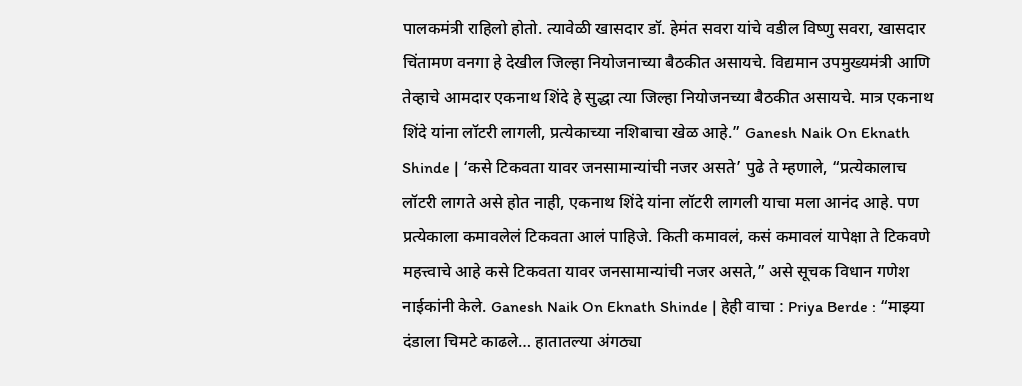पालकमंत्री राहिलो होतो. त्यावेळी खासदार डॉ. हेमंत सवरा यांचे वडील विष्णु सवरा, खासदार चिंतामण वनगा हे देखील जिल्हा नियोजनाच्या बैठकीत असायचे. विद्यमान उपमुख्यमंत्री आणि तेव्हाचे आमदार एकनाथ शिंदे हे सुद्धा त्या जिल्हा नियोजनच्या बैठकीत असायचे. मात्र एकनाथ शिंदे यांना लॉटरी लागली, प्रत्येकाच्या नशिबाचा खेळ आहे.” Ganesh Naik On Eknath Shinde | ‘कसे टिकवता यावर जनसामान्यांची नजर असते’ पुढे ते म्हणाले, “प्रत्येकालाच लॉटरी लागते असे होत नाही, एकनाथ शिंदे यांना लॉटरी लागली याचा मला आनंद आहे. पण प्रत्येकाला कमावलेलं टिकवता आलं पाहिजे. किती कमावलं, कसं कमावलं यापेक्षा ते टिकवणे महत्त्वाचे आहे कसे टिकवता यावर जनसामान्यांची नजर असते,” असे सूचक विधान गणेश नाईकांनी केले. Ganesh Naik On Eknath Shinde | हेही वाचा : Priya Berde : “माझ्या दंडाला चिमटे काढले… हातातल्या अंगठ्या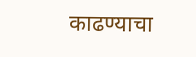काढण्याचा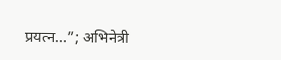प्रयत्न…”; अभिनेत्री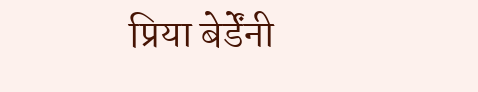प्रिया बेर्डेंनी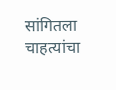सांगितला चाहत्यांचा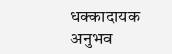धक्कादायक अनुभव